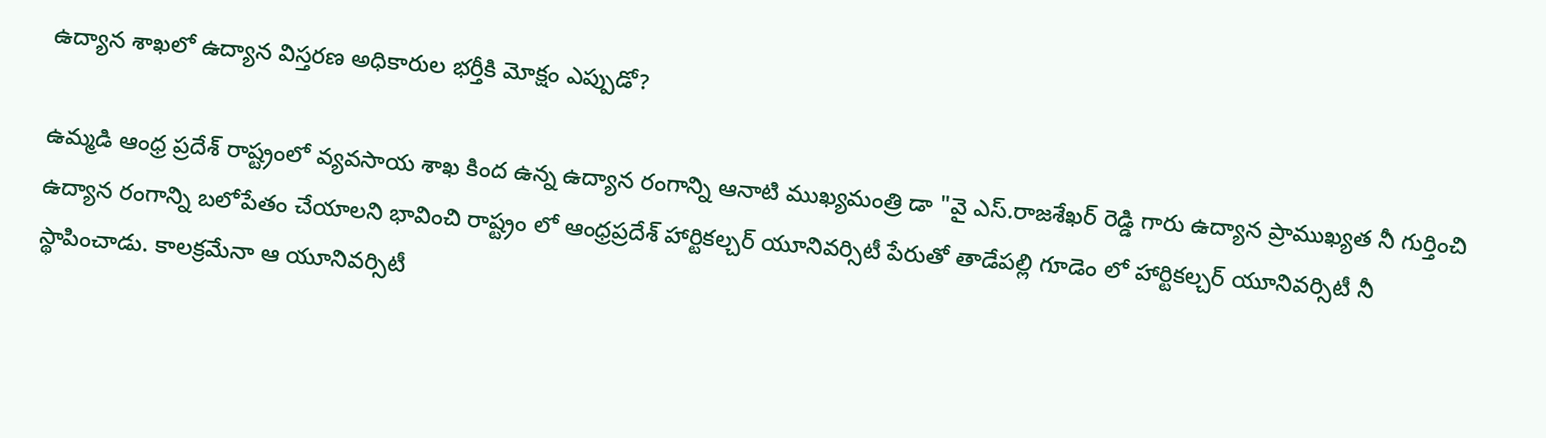ఉద్యాన శాఖలో ఉద్యాన విస్తరణ అధికారుల భర్తీకి మోక్షం ఎప్పుడో?

ఉమ్మడి ఆంధ్ర ప్రదేశ్ రాష్ట్రంలో వ్యవసాయ శాఖ కింద ఉన్న ఉద్యాన రంగాన్ని ఆనాటి ముఖ్యమంత్రి డా "వై ఎస్.రాజశేఖర్ రెడ్డి గారు ఉద్యాన ప్రాముఖ్యత నీ గుర్తించి ఉద్యాన రంగాన్ని బలోపేతం చేయాలని భావించి రాష్ట్రం లో ఆంధ్రప్రదేశ్ హార్టికల్చర్ యూనివర్సిటీ పేరుతో తాడేపల్లి గూడెం లో హార్టికల్చర్ యూనివర్సిటీ నీ స్థాపించాడు. కాలక్రమేనా ఆ యూనివర్సిటీ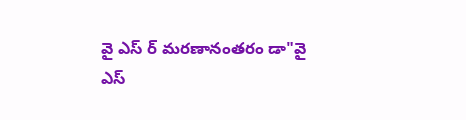వై ఎస్ ర్ మరణానంతరం డా"వై ఎస్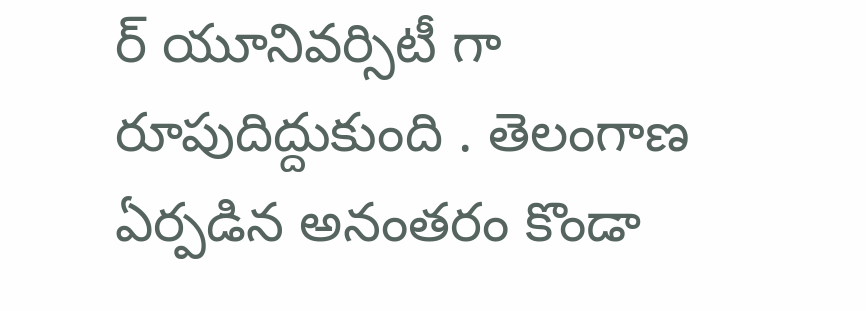ర్ యూనివర్సిటీ గా రూపుదిద్దుకుంది . తెలంగాణ ఏర్పడిన అనంతరం కొండా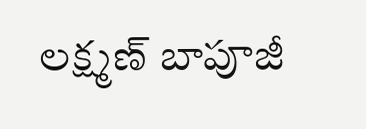లక్ష్మణ్ బాపూజీ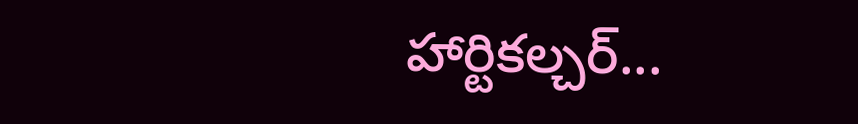హార్టికల్చర్...